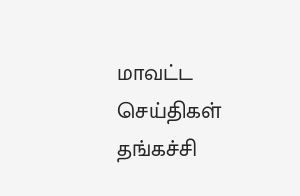மாவட்ட செய்திகள்
தங்கச்சி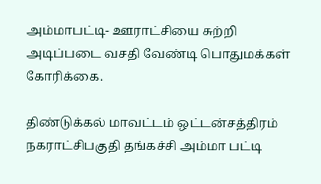அம்மாபட்டி- ஊராட்சியை சுற்றி அடிப்படை வசதி வேண்டி பொதுமக்கள் கோரிக்கை.

திண்டுக்கல் மாவட்டம் ஒட்டன்சத்திரம் நகராட்சிபகுதி தங்கச்சி அம்மா பட்டி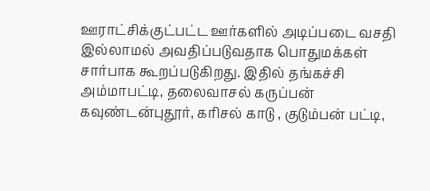ஊராட்சிக்குட்பட்ட ஊர்களில் அடிப்படை வசதி இல்லாமல் அவதிப்படுவதாக பொதுமக்கள் சார்பாக கூறப்படுகிறது. இதில் தங்கச்சி அம்மாபட்டி, தலைவாசல் கருப்பன் கவுண்டன்புதூர், கரிசல் காடு , குடும்பன் பட்டி,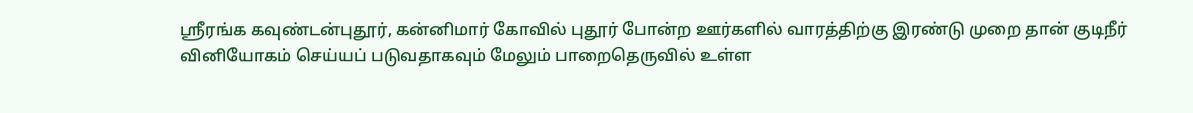ஸ்ரீரங்க கவுண்டன்புதூர், கன்னிமார் கோவில் புதூர் போன்ற ஊர்களில் வாரத்திற்கு இரண்டு முறை தான் குடிநீர் வினியோகம் செய்யப் படுவதாகவும் மேலும் பாறைதெருவில் உள்ள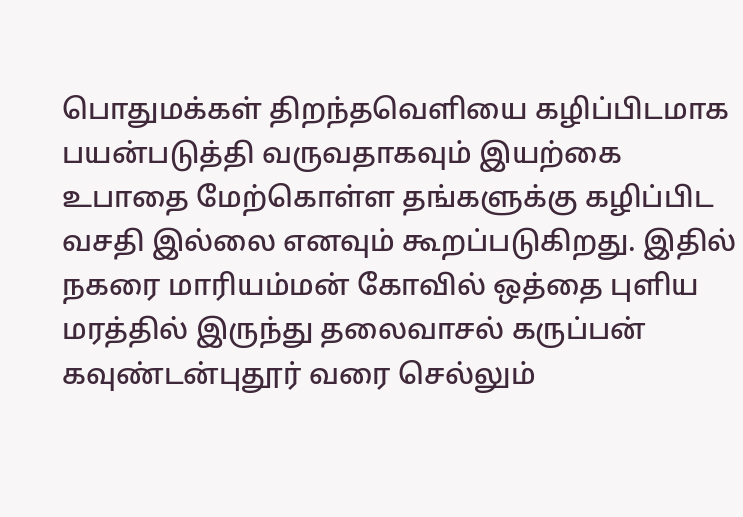பொதுமக்கள் திறந்தவெளியை கழிப்பிடமாக பயன்படுத்தி வருவதாகவும் இயற்கை உபாதை மேற்கொள்ள தங்களுக்கு கழிப்பிட வசதி இல்லை எனவும் கூறப்படுகிறது. இதில் நகரை மாரியம்மன் கோவில் ஒத்தை புளிய மரத்தில் இருந்து தலைவாசல் கருப்பன் கவுண்டன்புதூர் வரை செல்லும்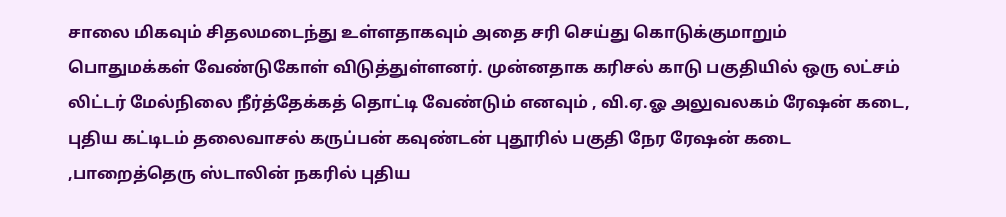சாலை மிகவும் சிதலமடைந்து உள்ளதாகவும் அதை சரி செய்து கொடுக்குமாறும் பொதுமக்கள் வேண்டுகோள் விடுத்துள்ளனர். முன்னதாக கரிசல் காடு பகுதியில் ஒரு லட்சம் லிட்டர் மேல்நிலை நீர்த்தேக்கத் தொட்டி வேண்டும் எனவும் , வி.ஏ.ஓ அலுவலகம் ரேஷன் கடை, புதிய கட்டிடம் தலைவாசல் கருப்பன் கவுண்டன் புதூரில் பகுதி நேர ரேஷன் கடை ,பாறைத்தெரு ஸ்டாலின் நகரில் புதிய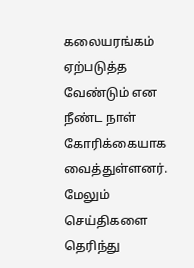கலையரங்கம் ஏற்படுத்த வேண்டும் என நீண்ட நாள் கோரிக்கையாக வைத்துள்ளனர்.
மேலும் செய்திகளை தெரிந்து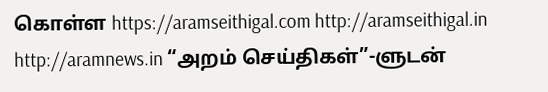கொள்ள https://aramseithigal.com http://aramseithigal.in http://aramnews.in “அறம் செய்திகள்”-ளுடன்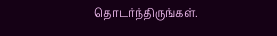தொடர்ந்திருங்கள்.